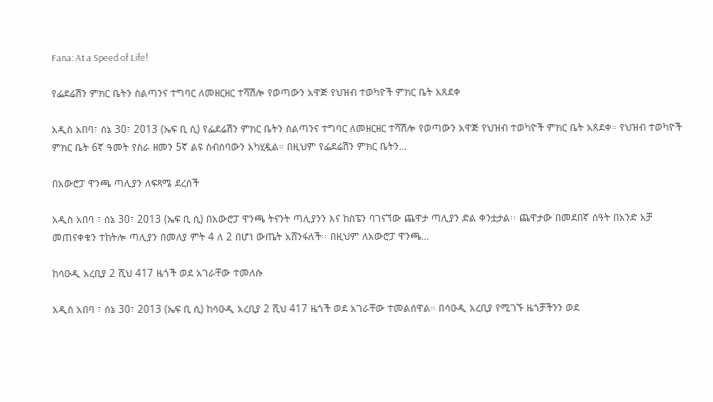Fana: At a Speed of Life!

የፌደሬሽን ምክር ቤትን ስልጣንና ተግባር ለመዘርዘር ተሻሽሎ የወጣውን አዋጅ የህዝብ ተወካዮች ምክር ቤት አጸደቀ

አዲስ አበባ፣ ሰኔ 30፣ 2013 (ኤፍ ቢ ሲ) የፌደሬሽን ምክር ቤትን ስልጣንና ተግባር ለመዘርዘር ተሻሽሎ የወጣውን አዋጅ የህዝብ ተወካዮች ምክር ቤት አጸደቀ። የህዝብ ተወካዮች ምክር ቤት 6ኛ ዓመት የስራ ዘመን 5ኛ ልዩ ስብሰባውን አካሂዷል። በዚህም የፌደሬሽን ምክር ቤትን…

በአውሮፓ ዋንጫ ጣሊያን ለፍጻሜ ደረሰች

አዲስ አበባ ፣ ሰኔ 30፣ 2013 (ኤፍ ቢ ሲ) በአውሮፓ ዋንጫ ትናንት ጣሊያንን እና ከስፔን ባገናኘው ጨዋታ ጣሊያን ድል ቀንቷታል፡፡ ጨዋታው በመደበኛ ሰዓት በአንድ አቻ መጠናቀቁን ተከትሎ ጣሊያን በመለያ ምት 4 ለ 2 በሆነ ውጤት አሸንፋለች፡፡ በዚህም ለአውሮፓ ዋንጫ…

ከሳዑዲ አረቢያ 2 ሺህ 417 ዜጎች ወደ አገራቸው ተመለሱ

አዲስ አበባ ፣ ሰኔ 30፣ 2013 (ኤፍ ቢ ሲ) ከሳዑዲ አረቢያ 2 ሺህ 417 ዜጎች ወደ አገራቸው ተመልሰዋል። በሳዑዲ አረቢያ የሚገኙ ዜጎቻችንን ወደ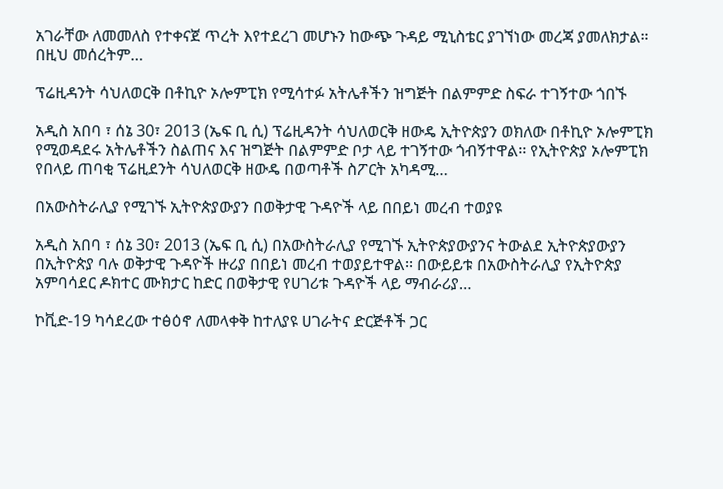አገራቸው ለመመለስ የተቀናጀ ጥረት እየተደረገ መሆኑን ከውጭ ጉዳይ ሚኒስቴር ያገኘነው መረጃ ያመለክታል። በዚህ መሰረትም…

ፕሬዚዳንት ሳህለወርቅ በቶኪዮ ኦሎምፒክ የሚሳተፉ አትሌቶችን ዝግጅት በልምምድ ስፍራ ተገኝተው ጎበኙ

አዲስ አበባ ፣ ሰኔ 30፣ 2013 (ኤፍ ቢ ሲ) ፕሬዚዳንት ሳህለወርቅ ዘውዴ ኢትዮጵያን ወክለው በቶኪዮ ኦሎምፒክ የሚወዳደሩ አትሌቶችን ስልጠና እና ዝግጅት በልምምድ ቦታ ላይ ተገኝተው ጎብኝተዋል፡፡ የኢትዮጵያ ኦሎምፒክ የበላይ ጠባቂ ፕሬዚደንት ሳህለወርቅ ዘውዴ በወጣቶች ስፖርት አካዳሚ…

በአውስትራሊያ የሚገኙ ኢትዮጵያውያን በወቅታዊ ጉዳዮች ላይ በበይነ መረብ ተወያዩ

አዲስ አበባ ፣ ሰኔ 30፣ 2013 (ኤፍ ቢ ሲ) በአውስትራሊያ የሚገኙ ኢትዮጵያውያንና ትውልደ ኢትዮጵያውያን በኢትዮጵያ ባሉ ወቅታዊ ጉዳዮች ዙሪያ በበይነ መረብ ተወያይተዋል፡፡ በውይይቱ በአውስትራሊያ የኢትዮጵያ አምባሳደር ዶክተር ሙክታር ከድር በወቅታዊ የሀገሪቱ ጉዳዮች ላይ ማብራሪያ…

ኮቪድ-19 ካሳደረው ተፅዕኖ ለመላቀቅ ከተለያዩ ሀገራትና ድርጅቶች ጋር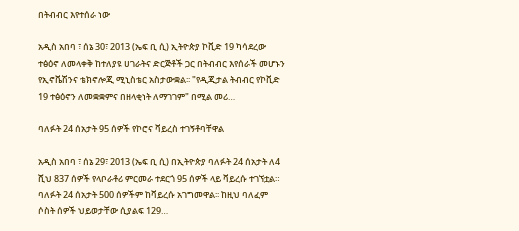በትብብር እየተሰራ ነው

አዲስ አበባ ፣ ሰኔ 30፣ 2013 (ኤፍ ቢ ሲ) ኢትዮጵያ ኮቪድ 19 ካሳደረው ተፅዕኖ ለመላቀቅ ከተለያዩ ሀገራትና ድርጅቶች ጋር በትብብር እየሰራች መሆኑን የኢኖቬሽንና ቴክኖሎጂ ሚኒስቴር አስታውቋል፡፡ "የዲጂታል ትብብር የኮቪድ 19 ተፅዕኖን ለመቋቋምና በዘላቂነት ለማገገም" በሚል መሪ…

ባለፉት 24 ሰአታት 95 ሰዎች የኮሮና ቫይረስ ተገኝቶባቸዋል

አዲስ አበባ ፣ ሰኔ 29፣ 2013 (ኤፍ ቢ ሲ) በኢትዮጵያ ባለፉት 24 ሰአታት ለ4 ሺህ 837 ሰዎች የላቦራቶሪ ምርመራ ተደርጎ 95 ሰዎች ላይ ቫይረሱ ተገኘቷል። ባለፉት 24 ሰአታት 500 ሰዎችም ከቫይረሱ አገግመዋል፡፡ ከዚህ ባለፈም ሶስት ሰዎች ህይወታቸው ሲያልፍ 129…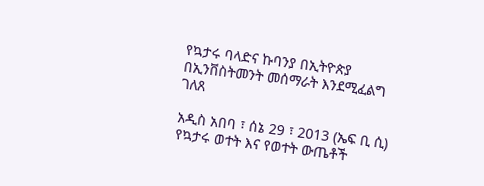የኳታሩ ባላድና ኩባንያ በኢትዮጵያ በኢንቨስትመንት መሰማራት እንደሚፈልግ ገለጸ

አዲስ አበባ ፣ ሰኔ 29 ፣ 2013 (ኤፍ ቢ ሲ) የኳታሩ ወተት እና የወተት ውጤቶች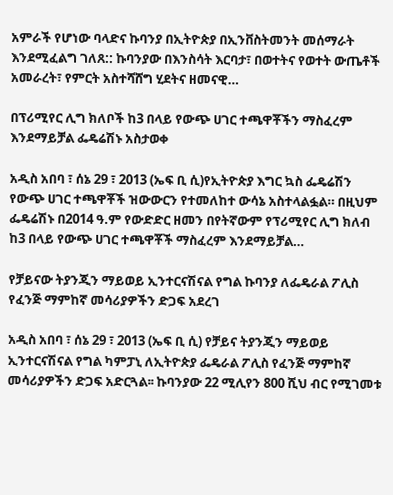አምራች የሆነው ባላድና ኩባንያ በኢትዮጵያ በኢንቨስትመንት መሰማራት እንደሚፈልግ ገለጸ:: ኩባንያው በእንስሳት እርባታ፣ በወተትና የወተት ውጤቶች አመራረት፣ የምርት አስተሻሸግ ሂደትና ዘመናዊ…

በፕሪሚየር ሊግ ክለቦች ከ3 በላይ የውጭ ሀገር ተጫዋቾችን ማስፈረም እንደማይቻል ፌዴሬሽኑ አስታወቀ

አዲስ አበባ ፣ ሰኔ 29 ፣ 2013 (ኤፍ ቢ ሲ)የኢትዮጵያ እግር ኳስ ፌዴሬሽን የውጭ ሀገር ተጫዋቾች ዝውውርን የተመለከተ ውሳኔ አስተላልፏል። በዚህም ፌዴሬሽኑ በ2014 ዓ.ም የውድድር ዘመን በየትኛውም የፕሪሚየር ሊግ ክለብ ከ3 በላይ የውጭ ሀገር ተጫዋቾች ማስፈረም እንደማይቻል…

የቻይናው ትያንጂን ማይወይ ኢንተርናሽናል የግል ኩባንያ ለፌዴራል ፖሊስ የፈንጅ ማምከኛ መሳሪያዎችን ድጋፍ አደረገ

አዲስ አበባ ፣ ሰኔ 29 ፣ 2013 (ኤፍ ቢ ሲ) የቻይና ትያንጂን ማይወይ ኢንተርናሽናል የግል ካምፓኒ ለኢትዮጵያ ፌዴራል ፖሊስ የፈንጅ ማምከኛ መሳሪያዎችን ድጋፍ አድርጓል፡፡ ኩባንያው 22 ሚሊየን 800 ሺህ ብር የሚገመቱ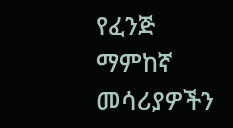የፈንጅ ማምከኛ መሳሪያዎችን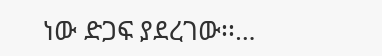ነው ድጋፍ ያደረገው፡፡…